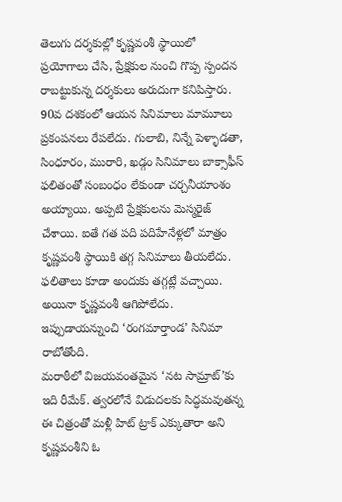తెలుగు దర్శకుల్లో కృష్ణవంశీ స్థాయిలో ప్రయోగాలు చేసి, ప్రేక్షకుల నుంచి గొప్ప స్పందన రాబట్టుకున్న దర్శకులు అరుదుగా కనిపిస్తారు. 90వ దశకంలో ఆయన సినిమాలు మామూలు ప్రకంపనలు రేపలేదు. గులాబి, నిన్నే పెళ్ళాడతా, సింధూరం, మురారి, ఖడ్గం సినిమాలు బాక్సాఫీస్ ఫలితంతో సంబంధం లేకుండా చర్చనీయాంశం అయ్యాయి. అప్పటి ప్రేక్షకులను మెస్మరైజ్ చేశాయి. ఐతే గత పది పదిహేనేళ్లలో మాత్రం కృష్ణవంశీ స్థాయికి తగ్గ సినిమాలు తీయలేదు. ఫలితాలు కూడా అందుకు తగ్గట్లే వచ్చాయి. అయినా కృష్ణవంశీ ఆగిపోలేదు. ఇప్పుడాయన్నుంచి ‘రంగమార్తాండ’ సినిమా రాబోతోంది.
మరాఠీలో విజయవంతమైన ‘నట సామ్రాట్’కు ఇది రీమేక్. త్వరలోనే విడుదలకు సిద్ధమవుతన్న ఈ చిత్రంతో మళ్లీ హిట్ ట్రాక్ ఎక్కుతారా అని కృష్ణవంశీని ఓ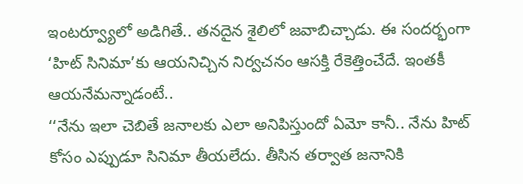ఇంటర్వ్యూలో అడిగితే.. తనదైన శైలిలో జవాబిచ్చాడు. ఈ సందర్భంగా ‘హిట్ సినిమా’కు ఆయనిచ్చిన నిర్వచనం ఆసక్తి రేకెత్తించేదే. ఇంతకీ ఆయనేమన్నాడంటే..
‘‘నేను ఇలా చెబితే జనాలకు ఎలా అనిపిస్తుందో ఏమో కానీ.. నేను హిట్ కోసం ఎప్పుడూ సినిమా తీయలేదు. తీసిన తర్వాత జనానికి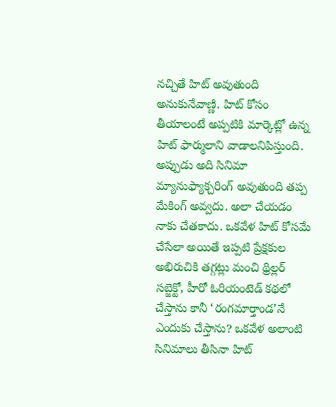నచ్చితే హిట్ అవుతుంది అనుకునేవాణ్ణి. హిట్ కోసం తీయాలంటే అప్పటికి మార్కెట్లో ఉన్న హిట్ ఫార్ములాని వాడాలనిపిస్తుంది. అప్పుడు అది సినిమా మ్యానుఫ్యాక్చరింగ్ అవుతుంది తప్ప మేకింగ్ అవ్వదు. అలా చేయడం నాకు చేతకాదు. ఒకవేళ హిట్ కోసమే చేసేలా అయితే ఇప్పటి ప్రేక్షకుల అభిరుచికి తగ్గట్లు మంచి థ్రిల్లర్ సబ్జెక్టో, హీరో ఓరియంటెడ్ కథలో చేస్తాను కానీ ‘రంగమార్తాండ’నే ఎందుకు చేస్తాను? ఒకవేళ అలాంటి సినిమాలు తీసినా హిట్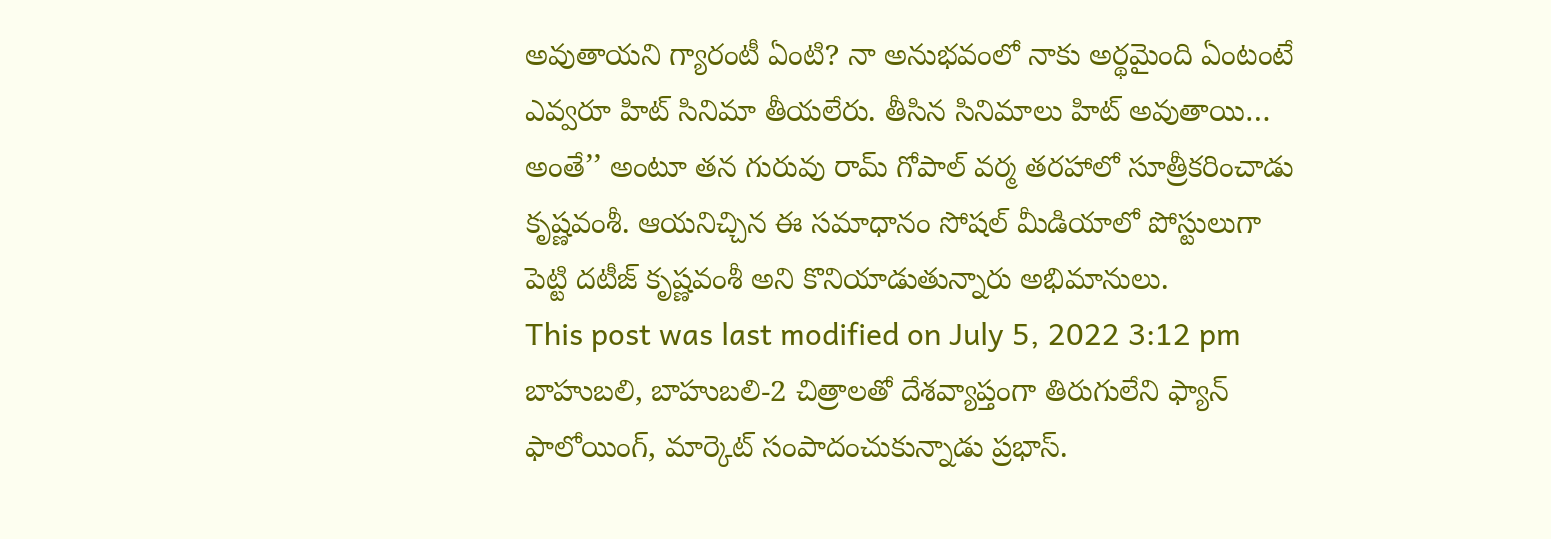అవుతాయని గ్యారంటీ ఏంటి? నా అనుభవంలో నాకు అర్థమైంది ఏంటంటే ఎవ్వరూ హిట్ సినిమా తీయలేరు. తీసిన సినిమాలు హిట్ అవుతాయి… అంతే’’ అంటూ తన గురువు రామ్ గోపాల్ వర్మ తరహాలో సూత్రీకరించాడు కృష్ణవంశీ. ఆయనిచ్చిన ఈ సమాధానం సోషల్ మీడియాలో పోస్టులుగా పెట్టి దటీజ్ కృష్ణవంశీ అని కొనియాడుతున్నారు అభిమానులు.
This post was last modified on July 5, 2022 3:12 pm
బాహుబలి, బాహుబలి-2 చిత్రాలతో దేశవ్యాప్తంగా తిరుగులేని ఫ్యాన్ ఫాలోయింగ్, మార్కెట్ సంపాదంచుకున్నాడు ప్రభాస్.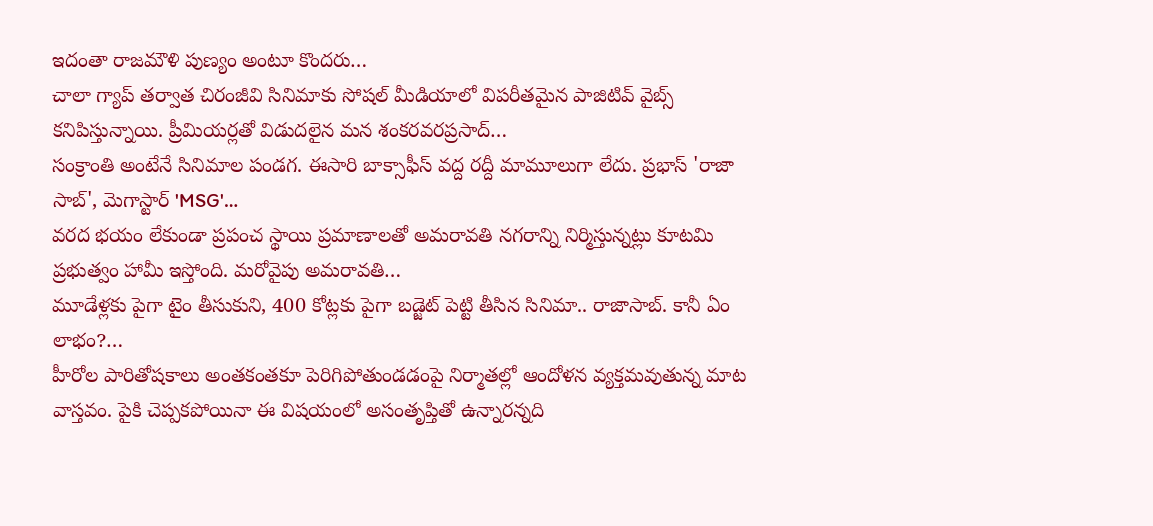ఇదంతా రాజమౌళి పుణ్యం అంటూ కొందరు…
చాలా గ్యాప్ తర్వాత చిరంజీవి సినిమాకు సోషల్ మీడియాలో విపరీతమైన పాజిటివ్ వైబ్స్ కనిపిస్తున్నాయి. ప్రీమియర్లతో విడుదలైన మన శంకరవరప్రసాద్…
సంక్రాంతి అంటేనే సినిమాల పండగ. ఈసారి బాక్సాఫీస్ వద్ద రద్దీ మామూలుగా లేదు. ప్రభాస్ 'రాజా సాబ్', మెగాస్టార్ 'MSG'…
వరద భయం లేకుండా ప్రపంచ స్థాయి ప్రమాణాలతో అమరావతి నగరాన్ని నిర్మిస్తున్నట్లు కూటమి ప్రభుత్వం హామీ ఇస్తోంది. మరోవైపు అమరావతి…
మూడేళ్లకు పైగా టైం తీసుకుని, 400 కోట్లకు పైగా బడ్జెట్ పెట్టి తీసిన సినిమా.. రాజాసాబ్. కానీ ఏం లాభం?…
హీరోల పారితోషకాలు అంతకంతకూ పెరిగిపోతుండడంపై నిర్మాతల్లో ఆందోళన వ్యక్తమవుతున్న మాట వాస్తవం. పైకి చెప్పకపోయినా ఈ విషయంలో అసంతృప్తితో ఉన్నారన్నది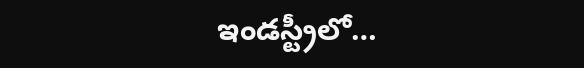ఇండస్ట్రీలో…